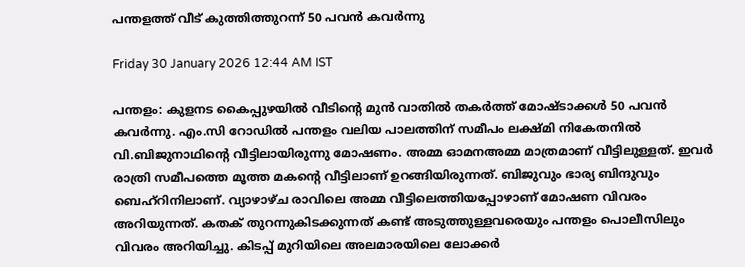പന്തളത്ത് വീട് കുത്തിത്തുറന്ന് 50 പവൻ കവർന്നു

Friday 30 January 2026 12:44 AM IST

പന്തളം: കുളനട കൈപ്പുഴയിൽ വീടിന്റെ മുൻ വാതിൽ തകർത്ത് മോഷ്ടാക്കൾ 50 പവൻ കവർന്നു. എം.സി റോഡിൽ പന്തളം വലിയ പാലത്തിന് സമീപം ലക്ഷ്മി നികേതനിൽ വി.ബിജുനാഥിന്റെ വീട്ടിലായിരുന്നു മോഷണം. അമ്മ ഓമനഅമ്മ മാത്രമാണ് വീട്ടിലുള്ളത്. ഇവർ രാത്രി സമീപത്തെ മൂത്ത മകന്റെ വീട്ടിലാണ് ഉറങ്ങിയിരുന്നത്. ബിജുവും ഭാര്യ ബിന്ദുവും ബെഹ്റിനിലാണ്. വ്യാഴാഴ്ച രാവിലെ അമ്മ വീട്ടിലെത്തിയപ്പോഴാണ് മോഷണ വിവരം അറിയുന്നത്. കതക് തുറന്നുകിടക്കുന്നത് കണ്ട് അടുത്തുള്ളവരെയും പന്തളം പൊലീസിലും വിവരം അറിയിച്ചു. കിടപ്പ് മുറിയിലെ അലമാരയിലെ ലോക്കർ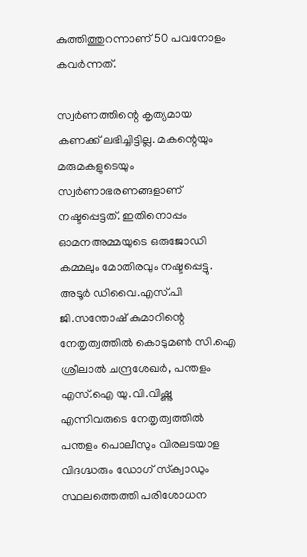കുത്തിത്തുറന്നാണ് 50 പവനോളം കവർന്നത്.

സ്വർണത്തിന്റെ കൃത്യമായ കണക്ക് ലഭിച്ചിട്ടില്ല. മകന്റെയും മരുമകളുടെയും സ്വർണാഭരണങ്ങളാണ് നഷ്ടപ്പെട്ടത്. ഇതിനൊപ്പം ഓമനഅമ്മയുടെ ഒരുജോഡി കമ്മലും മോതിരവും നഷ്ടപ്പെട്ടു. അടൂർ ഡിവൈ.എസ്.പി ജി.സന്തോഷ് കുമാറിന്റെ നേതൃത്വത്തിൽ കൊടുമൺ സി.ഐ ശ്രീലാൽ ചന്ദ്രശേഖർ, പന്തളം എസ്‌.ഐ യു.വി.വിഷ്ണു എന്നിവരുടെ നേതൃത്വത്തിൽ പന്തളം പൊലീസും വിരലടയാള വിദഗ്ദ്ധരും ഡോഗ് സ്‌ക്വാഡും സ്ഥലത്തെത്തി പരിശോധന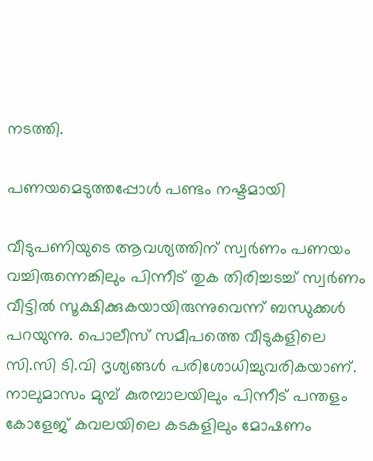നടത്തി.

പണയമെടുത്തപ്പോൾ പണ്ടം നഷ്ടമായി

വീടുപണിയുടെ ആവശ്യത്തിന് സ്വർണം പണയം വച്ചിരുന്നെങ്കിലും പിന്നീട് തുക തിരിച്ചടച്ച് സ്വർണം വീട്ടിൽ സൂക്ഷിക്കുകയായിരുന്നുവെന്ന് ബന്ധുക്കൾ പറയുന്നു. പൊലീസ് സമീപത്തെ വീടുകളിലെ സി.സി ടി.വി ദൃശ്യങ്ങൾ പരിശോധിച്ചുവരികയാണ്. നാലുമാസം മുമ്പ് കുരമ്പാലയിലും പിന്നീട് പന്തളം കോളേജ് കവലയിലെ കടകളിലും മോഷണം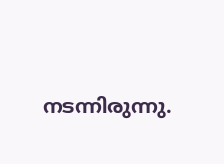നടന്നിരുന്നു.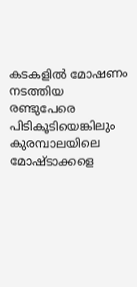കടകളിൽ മോഷണം നടത്തിയ രണ്ടുപേരെ പിടികൂടിയെങ്കിലും കുരമ്പാലയിലെ മോഷ്ടാക്കളെ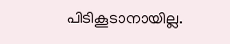പിടികൂടാനായില്ല.